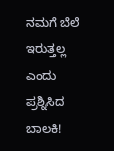ನಮಗೆ ಬೆಲೆ ಇರುತ್ತಲ್ಲ ಎಂದು ಪ್ರಶ್ನಿಸಿದ ಬಾಲಕಿ!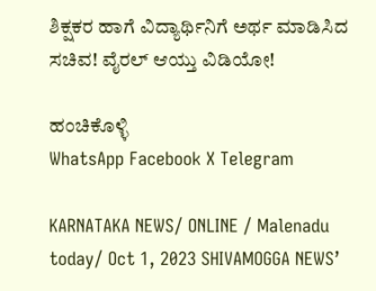ಶಿಕ್ಷಕರ ಹಾಗೆ ವಿದ್ಯಾರ್ಥಿನಿಗೆ ಅರ್ಥ ಮಾಡಿಸಿದ ಸಚಿವ! ವೈರಲ್ ಆಯ್ತು ವಿಡಿಯೋ!

ಹಂಚಿಕೊಳ್ಳಿ
WhatsApp Facebook X Telegram

KARNATAKA NEWS/ ONLINE / Malenadu today/ Oct 1, 2023 SHIVAMOGGA NEWS’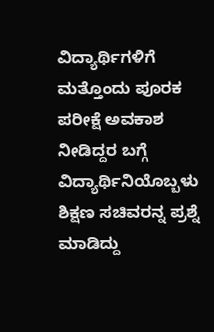ವಿದ್ಯಾರ್ಥಿಗಳಿಗೆ ಮತ್ತೊಂದು ಪೂರಕ ಪರೀಕ್ಷೆ ಅವಕಾಶ ನೀಡಿದ್ದರ ಬಗ್ಗೆ ವಿದ್ಯಾರ್ಥಿನಿಯೊಬ್ಬಳು ಶಿಕ್ಷಣ ಸಚಿವರನ್ನ ಪ್ರಶ್ನೆ ಮಾಡಿದ್ದು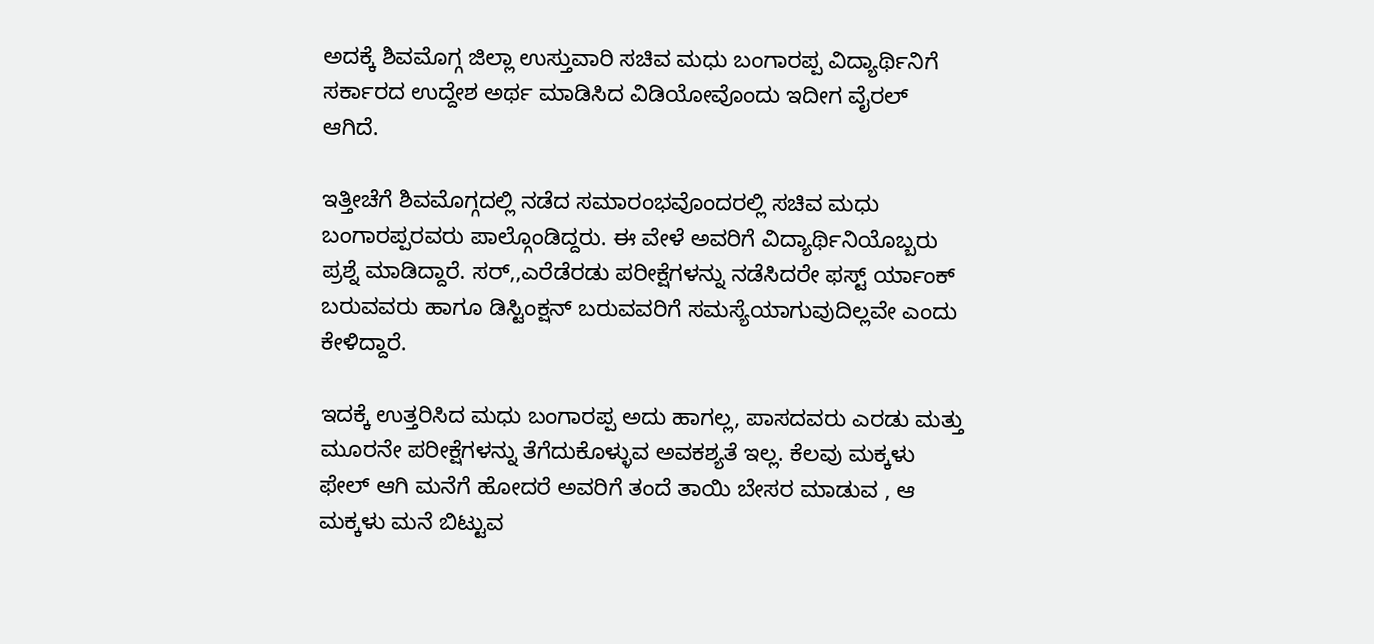ಅದಕ್ಕೆ ಶಿವಮೊಗ್ಗ ಜಿಲ್ಲಾ ಉಸ್ತುವಾರಿ ಸಚಿವ ಮಧು ಬಂಗಾರಪ್ಪ ವಿದ್ಯಾರ್ಥಿನಿಗೆ ಸರ್ಕಾರದ ಉದ್ದೇಶ ಅರ್ಥ ಮಾಡಿಸಿದ ವಿಡಿಯೋವೊಂದು ಇದೀಗ ವೈರಲ್ ಆಗಿದೆ.

ಇತ್ತೀಚೆಗೆ ಶಿವಮೊಗ್ಗದಲ್ಲಿ ನಡೆದ ಸಮಾರಂಭವೊಂದರಲ್ಲಿ ಸಚಿವ ಮಧು ಬಂಗಾರಪ್ಪರವರು ಪಾಲ್ಗೊಂಡಿದ್ದರು. ಈ ವೇಳೆ ಅವರಿಗೆ ವಿದ್ಯಾರ್ಥಿನಿಯೊಬ್ಬರು ಪ್ರಶ್ನೆ ಮಾಡಿದ್ದಾರೆ. ಸರ್,,ಎರೆಡೆರಡು ಪರೀಕ್ಷೆಗಳನ್ನು ನಡೆಸಿದರೇ ಫಸ್ಟ್ ರ್ಯಾಂಕ್ ಬರುವವರು ಹಾಗೂ ಡಿಸ್ಟಿಂಕ್ಷನ್ ಬರುವವರಿಗೆ ಸಮಸ್ಯೆಯಾಗುವುದಿಲ್ಲವೇ ಎಂದು ಕೇಳಿದ್ದಾರೆ.

ಇದಕ್ಕೆ ಉತ್ತರಿಸಿದ ಮಧು ಬಂಗಾರಪ್ಪ ಅದು ಹಾಗಲ್ಲ, ಪಾಸದವರು ಎರಡು ಮತ್ತು ಮೂರನೇ ಪರೀಕ್ಷೆಗಳನ್ನು ತೆಗೆದುಕೊಳ್ಳುವ ಅವಕಶ್ಯತೆ ಇಲ್ಲ. ಕೆಲವು ಮಕ್ಕಳು ಫೇಲ್ ಆಗಿ ಮನೆಗೆ ಹೋದರೆ ಅವರಿಗೆ ತಂದೆ ತಾಯಿ ಬೇಸರ ಮಾಡುವ , ಆ ಮಕ್ಕಳು ಮನೆ ಬಿಟ್ಟುವ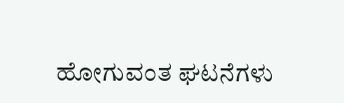ಹೋಗುವಂತ ಘಟನೆಗಳು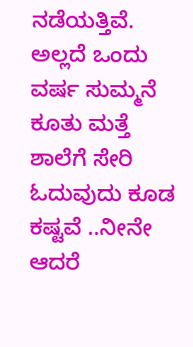ನಡೆಯತ್ತಿವೆ. ಅಲ್ಲದೆ ಒಂದು ವರ್ಷ ಸುಮ್ಮನೆ ಕೂತು ಮತ್ತೆ ಶಾಲೆಗೆ ಸೇರಿ ಓದುವುದು ಕೂಡ ಕಷ್ಟವೆ ..ನೀನೇ ಆದರೆ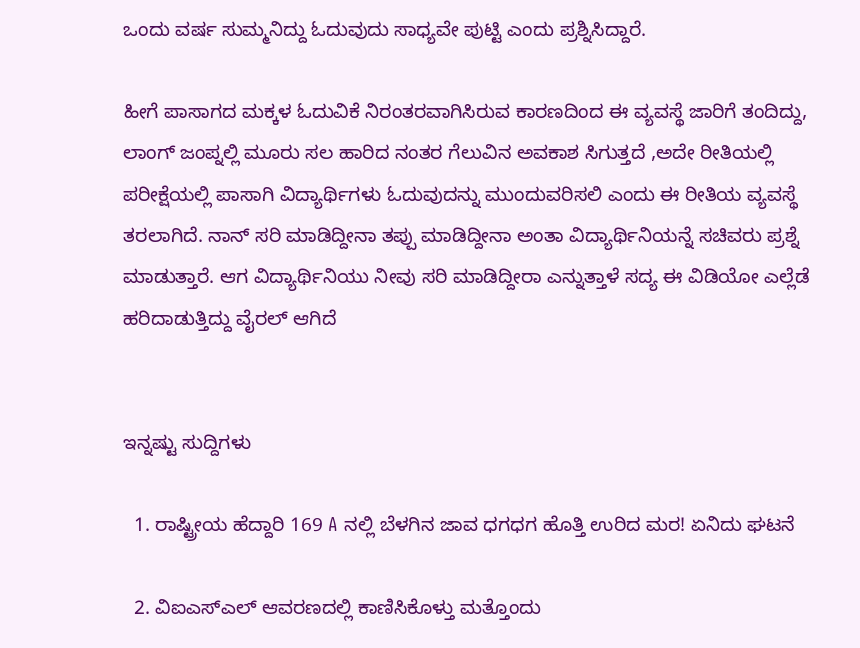ಒಂದು ವರ್ಷ ಸುಮ್ಮನಿದ್ದು ಓದುವುದು ಸಾಧ್ಯವೇ ಪುಟ್ಟಿ ಎಂದು ಪ್ರಶ್ನಿಸಿದ್ದಾರೆ.

ಹೀಗೆ ಪಾಸಾಗದ ಮಕ್ಕಳ ಓದುವಿಕೆ ನಿರಂತರವಾಗಿಸಿರುವ ಕಾರಣದಿಂದ ಈ ವ್ಯವಸ್ಥೆ ಜಾರಿಗೆ ತಂದಿದ್ದು, ಲಾಂಗ್ ಜಂಪ್ನಲ್ಲಿ ಮೂರು ಸಲ ಹಾರಿದ ನಂತರ ಗೆಲುವಿನ ಅವಕಾಶ ಸಿಗುತ್ತದೆ ,ಅದೇ ರೀತಿಯಲ್ಲಿ ಪರೀಕ್ಷೆಯಲ್ಲಿ ಪಾಸಾಗಿ ವಿದ್ಯಾರ್ಥಿಗಳು ಓದುವುದನ್ನು ಮುಂದುವರಿಸಲಿ ಎಂದು ಈ ರೀತಿಯ ವ್ಯವಸ್ಥೆ ತರಲಾಗಿದೆ. ನಾನ್ ಸರಿ ಮಾಡಿದ್ದೀನಾ ತಪ್ಪು ಮಾಡಿದ್ದೀನಾ ಅಂತಾ ವಿದ್ಯಾರ್ಥಿನಿಯನ್ನೆ ಸಚಿವರು ಪ್ರಶ್ನೆ ಮಾಡುತ್ತಾರೆ. ಆಗ ವಿದ್ಯಾರ್ಥಿನಿಯು ನೀವು ಸರಿ ಮಾಡಿದ್ದೀರಾ ಎನ್ನುತ್ತಾಳೆ ಸದ್ಯ ಈ ವಿಡಿಯೋ ಎಲ್ಲೆಡೆ ಹರಿದಾಡುತ್ತಿದ್ದು ವೈರಲ್ ಆಗಿದೆ


ಇನ್ನಷ್ಟು ಸುದ್ದಿಗಳು

  1. ರಾಷ್ಟ್ರೀಯ ಹೆದ್ದಾರಿ 169 A ನಲ್ಲಿ ಬೆಳಗಿನ ಜಾವ ಧಗಧಗ ಹೊತ್ತಿ ಉರಿದ ಮರ! ಏನಿದು ಘಟನೆ

  2. ವಿಐಎಸ್ಎಲ್ ಆವರಣದಲ್ಲಿ ಕಾಣಿಸಿಕೊಳ್ತು ಮತ್ತೊಂದು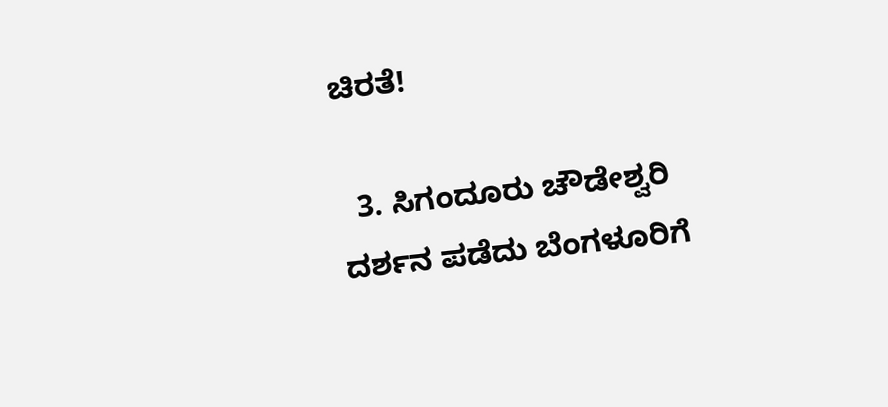ಚಿರತೆ!

  3. ಸಿಗಂದೂರು ಚೌಡೇಶ್ವರಿ ದರ್ಶನ ಪಡೆದು ಬೆಂಗಳೂರಿಗೆ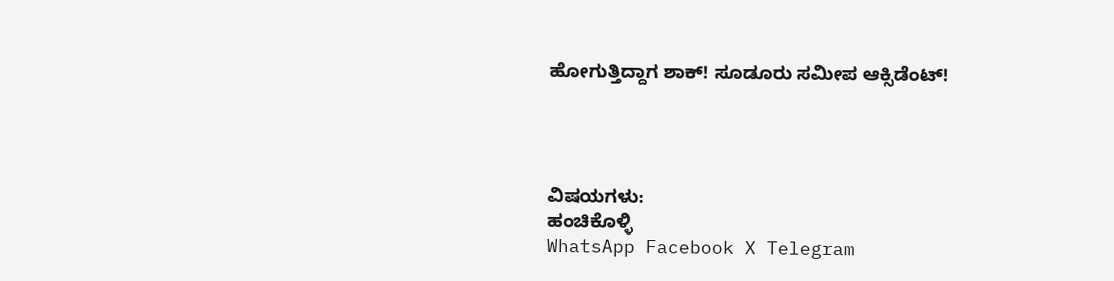ಹೋಗುತ್ತಿದ್ದಾಗ ಶಾಕ್! ಸೂಡೂರು ಸಮೀಪ ಆಕ್ಸಿಡೆಂಟ್!




ವಿಷಯಗಳು:
ಹಂಚಿಕೊಳ್ಳಿ
WhatsApp Facebook X Telegram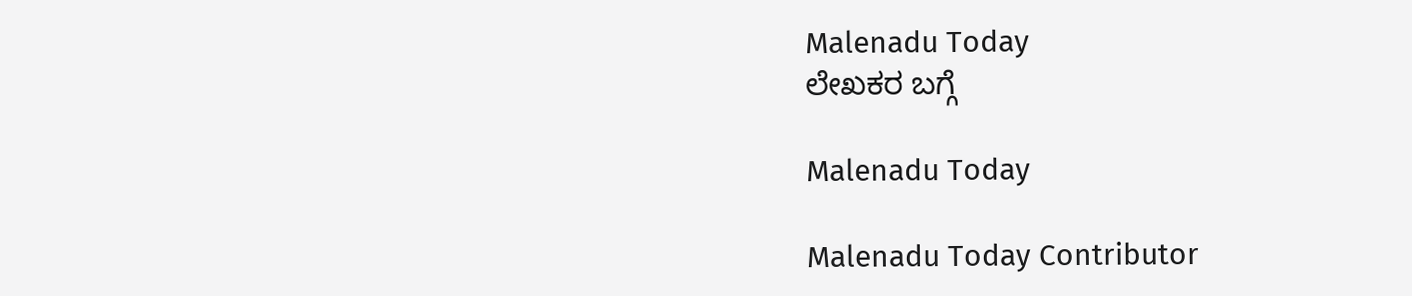Malenadu Today
ಲೇಖಕರ ಬಗ್ಗೆ

Malenadu Today

Malenadu Today Contributor